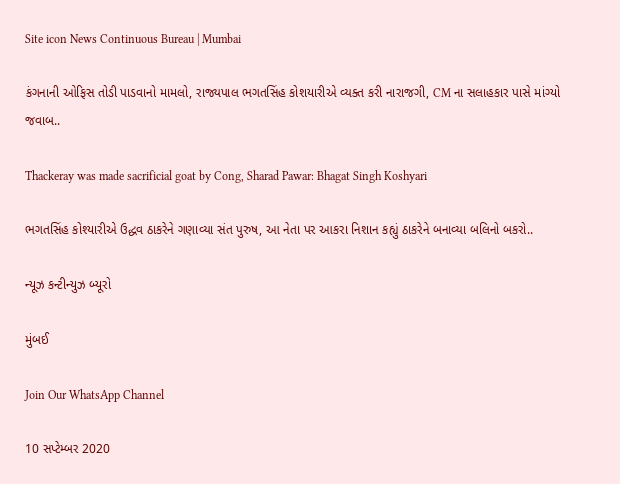Site icon News Continuous Bureau | Mumbai

કંગનાની ઓફિસ તોડી પાડવાનો મામલો, રાજ્યપાલ ભગતસિંહ કોશયારીએ વ્યક્ત કરી નારાજગી, CM ના સલાહકાર પાસે માંગ્યો જવાબ..

Thackeray was made sacrificial goat by Cong, Sharad Pawar: Bhagat Singh Koshyari

ભગતસિંહ કોશ્યારીએ ઉદ્ધવ ઠાકરેને ગણાવ્યા સંત પુરુષ, આ નેતા પર આકરા નિશાન કહ્યું ઠાકરેને બનાવ્યા બલિનો બકરો..

ન્યૂઝ કન્ટીન્યુઝ બ્યૂરો

મુંબઈ

Join Our WhatsApp Channel

10 સપ્ટેમ્બર 2020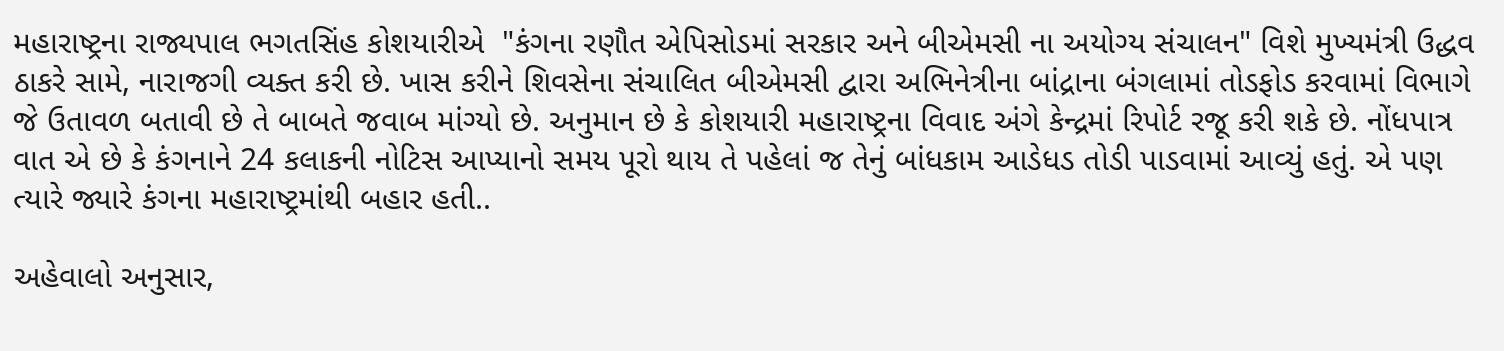મહારાષ્ટ્રના રાજ્યપાલ ભગતસિંહ કોશયારીએ  "કંગના રણૌત એપિસોડમાં સરકાર અને બીએમસી ના અયોગ્ય સંચાલન" વિશે મુખ્યમંત્રી ઉદ્ધવ ઠાકરે સામે, નારાજગી વ્યક્ત કરી છે. ખાસ કરીને શિવસેના સંચાલિત બીએમસી દ્વારા અભિનેત્રીના બાંદ્રાના બંગલામાં તોડફોડ કરવામાં વિભાગે જે ઉતાવળ બતાવી છે તે બાબતે જવાબ માંગ્યો છે. અનુમાન છે કે કોશયારી મહારાષ્ટ્રના વિવાદ અંગે કેન્દ્રમાં રિપોર્ટ રજૂ કરી શકે છે. નોંધપાત્ર વાત એ છે કે કંગનાને 24 કલાકની નોટિસ આપ્યાનો સમય પૂરો થાય તે પહેલાં જ તેનું બાંધકામ આડેધડ તોડી પાડવામાં આવ્યું હતું. એ પણ ત્યારે જ્યારે કંગના મહારાષ્ટ્રમાંથી બહાર હતી..

અહેવાલો અનુસાર,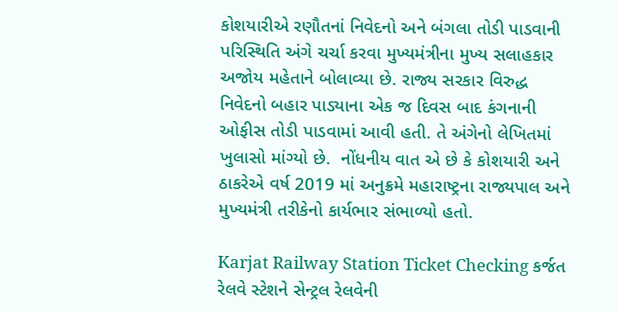કોશયારીએ રણૌતનાં નિવેદનો અને બંગલા તોડી પાડવાની પરિસ્થિતિ અંગે ચર્ચા કરવા મુખ્યમંત્રીના મુખ્ય સલાહકાર અજોય મહેતાને બોલાવ્યા છે. રાજ્ય સરકાર વિરુદ્ધ નિવેદનો બહાર પાડ્યાના એક જ દિવસ બાદ કંગનાની ઓફીસ તોડી પાડવામાં આવી હતી. તે અંગેનો લેખિતમાં ખુલાસો માંગ્યો છે.  નોંધનીય વાત એ છે કે કોશયારી અને ઠાકરેએ વર્ષ 2019 માં અનુક્રમે મહારાષ્ટ્રના રાજ્યપાલ અને મુખ્યમંત્રી તરીકેનો કાર્યભાર સંભાળ્યો હતો.

Karjat Railway Station Ticket Checking કર્જત રેલવે સ્ટેશને સેન્ટ્રલ રેલવેની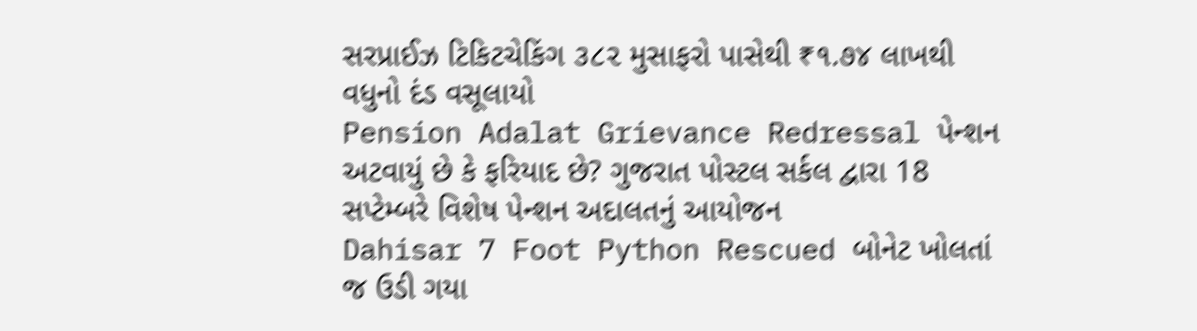સરપ્રાઈઝ ટિકિટચેકિંગ ૩૮૨ મુસાફરો પાસેથી ₹૧.૭૪ લાખથી વધુનો દંડ વસૂલાયો
Pension Adalat Grievance Redressal પેન્શન અટવાયું છે કે ફરિયાદ છે? ગુજરાત પોસ્ટલ સર્કલ દ્વારા 18 સપ્ટેમ્બરે વિશેષ પેન્શન અદાલતનું આયોજન
Dahisar 7 Foot Python Rescued બોનેટ ખોલતાં જ ઉડી ગયા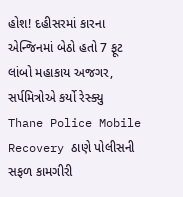હોશ! દહીસરમાં કારના એન્જિનમાં બેઠો હતો 7 ફૂટ લાંબો મહાકાય અજગર, સર્પમિત્રોએ કર્યો રેસ્ક્યુ
Thane Police Mobile Recovery ઠાણે પોલીસની સફળ કામગીરી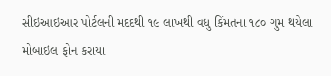સીઇઆઇઆર પોર્ટલની મદદથી ૧૯ લાખથી વધુ કિંમતના ૧૮૦ ગુમ થયેલા મોબાઇલ ફોન કરાયા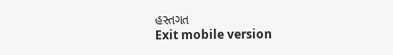હસ્તગત
Exit mobile version